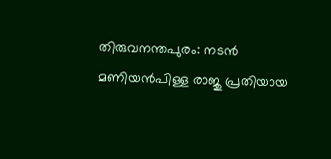തിരുവനന്തപുരം: നടൻ മണിയൻപിള്ള രാജു പ്രതിയായ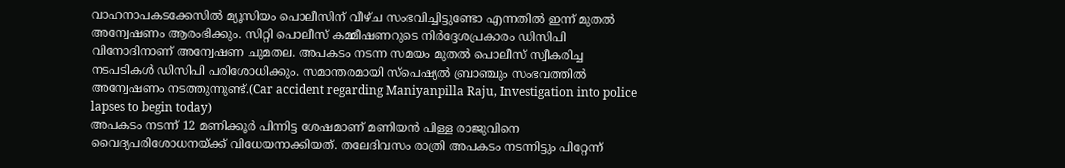വാഹനാപകടക്കേസിൽ മ്യൂസിയം പൊലീസിന് വീഴ്ച സംഭവിച്ചിട്ടുണ്ടോ എന്നതിൽ ഇന്ന് മുതൽ അന്വേഷണം ആരംഭിക്കും. സിറ്റി പൊലീസ് കമ്മീഷണറുടെ നിർദ്ദേശപ്രകാരം ഡിസിപി വിനോദിനാണ് അന്വേഷണ ചുമതല. അപകടം നടന്ന സമയം മുതൽ പൊലീസ് സ്വീകരിച്ച നടപടികൾ ഡിസിപി പരിശോധിക്കും. സമാന്തരമായി സ്പെഷ്യൽ ബ്രാഞ്ചും സംഭവത്തിൽ അന്വേഷണം നടത്തുന്നുണ്ട്.(Car accident regarding Maniyanpilla Raju, Investigation into police lapses to begin today)
അപകടം നടന്ന് 12 മണിക്കൂർ പിന്നിട്ട ശേഷമാണ് മണിയൻ പിള്ള രാജുവിനെ വൈദ്യപരിശോധനയ്ക്ക് വിധേയനാക്കിയത്. തലേദിവസം രാത്രി അപകടം നടന്നിട്ടും പിറ്റേന്ന്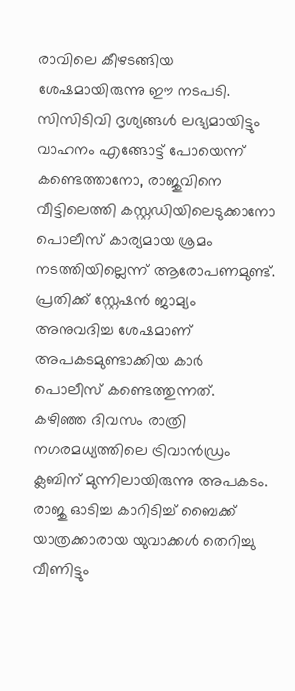രാവിലെ കീഴടങ്ങിയ ശേഷമായിരുന്നു ഈ നടപടി.
സിസിടിവി ദൃശ്യങ്ങൾ ലഭ്യമായിട്ടും വാഹനം എങ്ങോട്ട് പോയെന്ന് കണ്ടെത്താനോ, രാജുവിനെ വീട്ടിലെത്തി കസ്റ്റഡിയിലെടുക്കാനോ പൊലീസ് കാര്യമായ ശ്രമം നടത്തിയില്ലെന്ന് ആരോപണമുണ്ട്. പ്രതിക്ക് സ്റ്റേഷൻ ജാമ്യം അനുവദിച്ച ശേഷമാണ് അപകടമുണ്ടാക്കിയ കാർ പൊലീസ് കണ്ടെത്തുന്നത്.
കഴിഞ്ഞ ദിവസം രാത്രി നഗരമധ്യത്തിലെ ട്രിവാൻഡ്രം ക്ലബിന് മുന്നിലായിരുന്നു അപകടം. രാജു ഓടിച്ച കാറിടിച്ച് ബൈക്ക് യാത്രക്കാരായ യുവാക്കൾ തെറിച്ചു വീണിട്ടും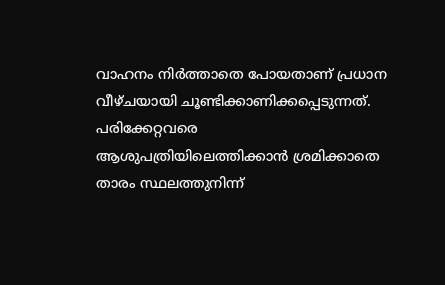വാഹനം നിർത്താതെ പോയതാണ് പ്രധാന വീഴ്ചയായി ചൂണ്ടിക്കാണിക്കപ്പെടുന്നത്. പരിക്കേറ്റവരെ ആശുപത്രിയിലെത്തിക്കാൻ ശ്രമിക്കാതെ താരം സ്ഥലത്തുനിന്ന്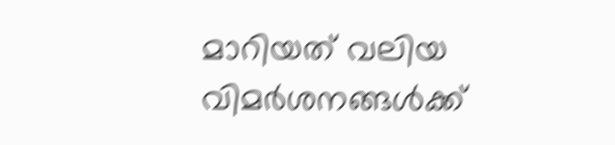മാറിയത് വലിയ വിമർശനങ്ങൾക്ക്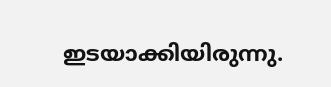ഇടയാക്കിയിരുന്നു.